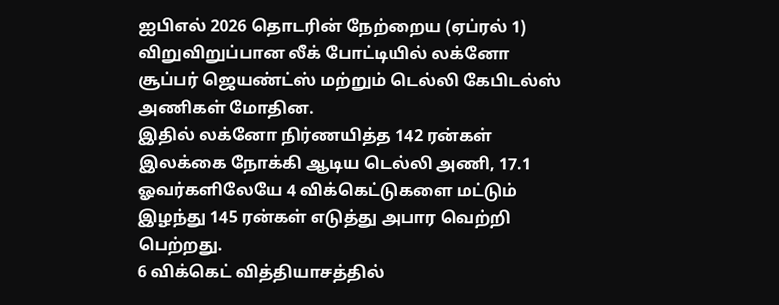ஐபிஎல் 2026 தொடரின் நேற்றைய (ஏப்ரல் 1) விறுவிறுப்பான லீக் போட்டியில் லக்னோ சூப்பர் ஜெயண்ட்ஸ் மற்றும் டெல்லி கேபிடல்ஸ் அணிகள் மோதின.
இதில் லக்னோ நிர்ணயித்த 142 ரன்கள் இலக்கை நோக்கி ஆடிய டெல்லி அணி, 17.1 ஓவர்களிலேயே 4 விக்கெட்டுகளை மட்டும் இழந்து 145 ரன்கள் எடுத்து அபார வெற்றி பெற்றது.
6 விக்கெட் வித்தியாசத்தில்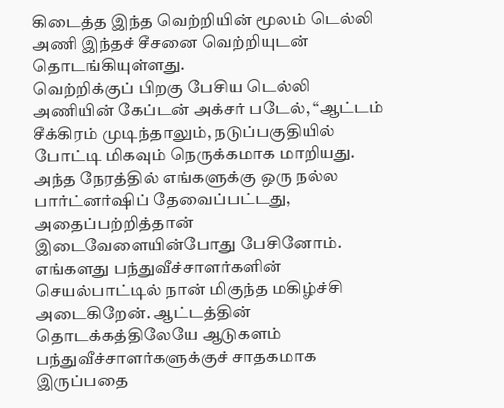கிடைத்த இந்த வெற்றியின் மூலம் டெல்லி அணி இந்தச் சீசனை வெற்றியுடன் தொடங்கியுள்ளது.
வெற்றிக்குப் பிறகு பேசிய டெல்லி அணியின் கேப்டன் அக்சர் படேல், “ஆட்டம் சீக்கிரம் முடிந்தாலும், நடுப்பகுதியில் போட்டி மிகவும் நெருக்கமாக மாறியது. அந்த நேரத்தில் எங்களுக்கு ஒரு நல்ல பார்ட்னர்ஷிப் தேவைப்பட்டது, அதைப்பற்றித்தான் இடைவேளையின்போது பேசினோம்.
எங்களது பந்துவீச்சாளர்களின் செயல்பாட்டில் நான் மிகுந்த மகிழ்ச்சி அடைகிறேன். ஆட்டத்தின் தொடக்கத்திலேயே ஆடுகளம் பந்துவீச்சாளர்களுக்குச் சாதகமாக இருப்பதை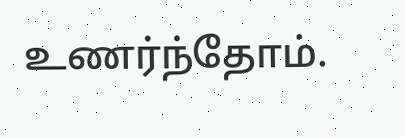உணர்ந்தோம்.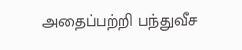அதைப்பற்றி பந்துவீச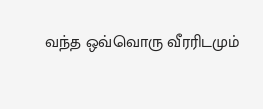வந்த ஒவ்வொரு வீரரிடமும்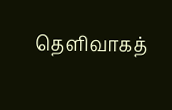தெளிவாகத்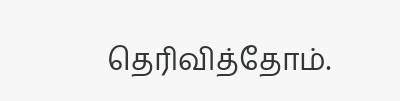தெரிவித்தோம்.